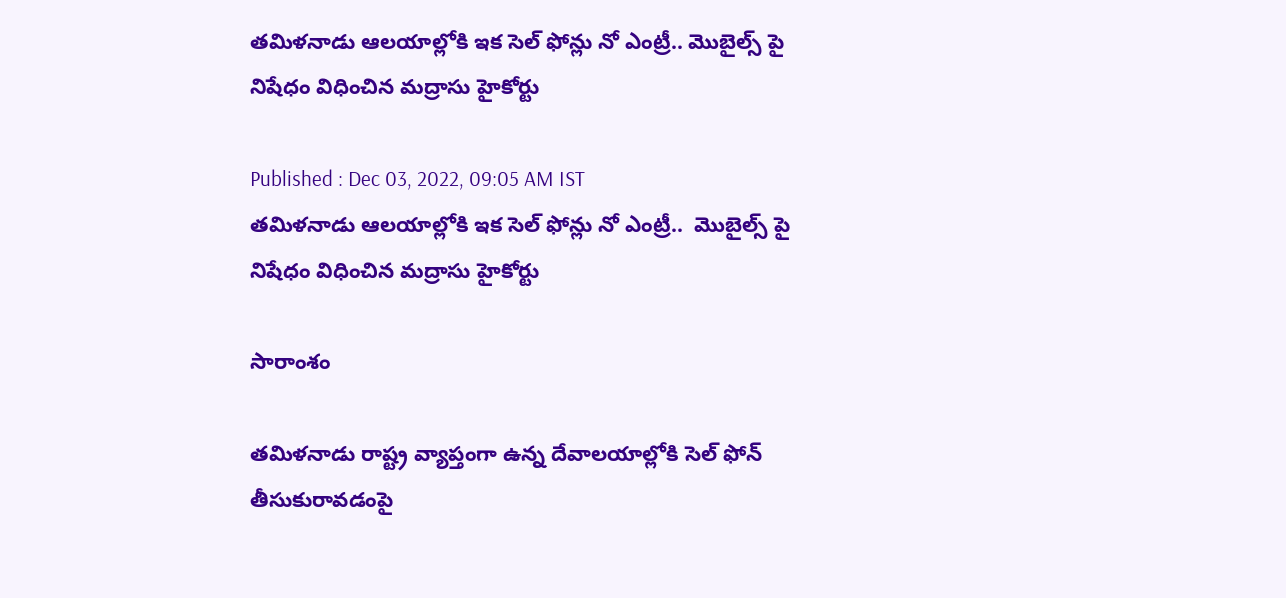తమిళనాడు ఆలయాల్లోకి ఇక సెల్ ఫోన్లు నో ఎంట్రీ.. మొబైల్స్ పై నిషేధం విధించిన మద్రాసు హైకోర్టు

Published : Dec 03, 2022, 09:05 AM IST
తమిళనాడు ఆలయాల్లోకి ఇక సెల్ ఫోన్లు నో ఎంట్రీ..  మొబైల్స్ పై నిషేధం విధించిన మద్రాసు హైకోర్టు

సారాంశం

తమిళనాడు రాష్ట్ర వ్యాప్తంగా ఉన్న దేవాలయాల్లోకి సెల్ ఫోన్ తీసుకురావడంపై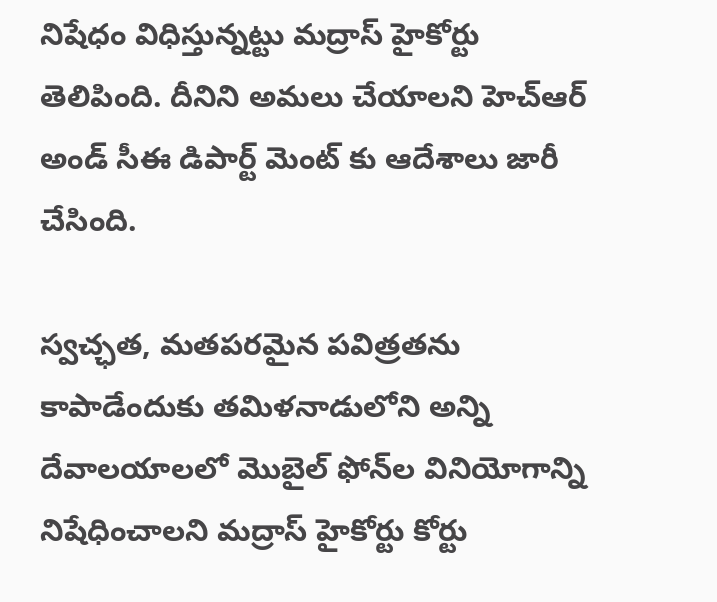నిషేధం విధిస్తున్నట్టు మద్రాస్ హైకోర్టు తెలిపింది. దీనిని అమలు చేయాలని హెచ్ఆర్ అండ్ సీఈ డిపార్ట్ మెంట్ కు ఆదేశాలు జారీ చేసింది.

స్వచ్ఛత, మతపరమైన పవిత్రతను కాపాడేందుకు తమిళనాడులోని అన్ని దేవాలయాలలో మొబైల్ ఫోన్‌ల వినియోగాన్ని నిషేధించాలని మద్రాస్ హైకోర్టు కోర్టు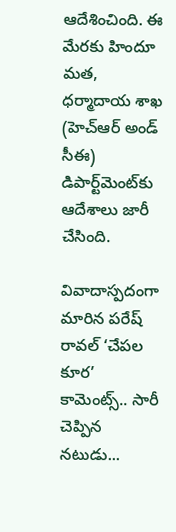ఆదేశించింది. ఈ మేరకు హిందూ మత, ధర్మాదాయ శాఖ (హెచ్‌ఆర్‌ అండ్ సీఈ) డిపార్ట్‌మెంట్‌కు ఆదేశాలు జారీ చేసింది.

వివాదాస్పదంగా మారిన పరేష్ రావల్ ‘చేపల కూర’ కామెంట్స్.. సారీ చెప్పిన నటుడు...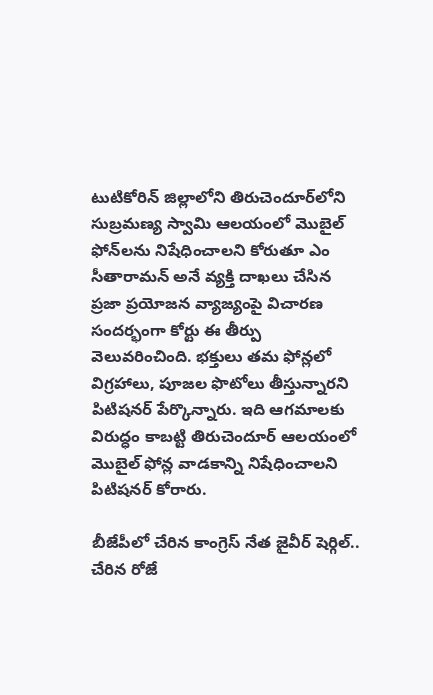టుటికోరిన్ జిల్లాలోని తిరుచెందూర్‌లోని సుబ్రమణ్య స్వామి ఆలయంలో మొబైల్ ఫోన్‌లను నిషేధించాలని కోరుతూ ఎం సీతారామన్ అనే వ్యక్తి దాఖలు చేసిన ప్రజా ప్రయోజన వ్యాజ్యంపై విచారణ సందర్భంగా కోర్టు ఈ తీర్పు వెలువరించింది. భక్తులు తమ ఫోన్లలో విగ్రహాలు, పూజల ఫొటోలు తీస్తున్నారని పిటిషనర్ పేర్కొన్నారు. ఇది ఆగమాలకు విరుద్ధం కాబట్టి తిరుచెందూర్ ఆలయంలో మొబైల్ ఫోన్ల వాడకాన్ని నిషేధించాలని పిటిషనర్ కోరారు.

బీజేపీలో చేరిన కాంగ్రెస్ నేత జైవీర్ షెర్గిల్.. చేరిన రోజే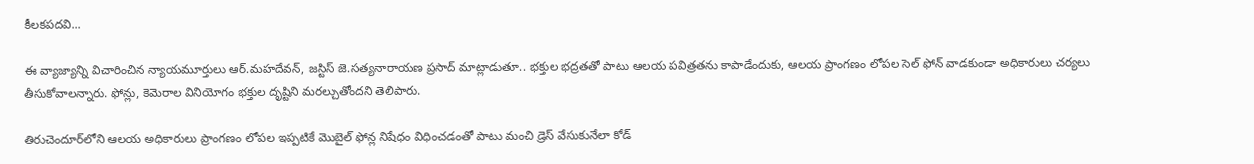కీలకపదవి...

ఈ వ్యాజ్యాన్ని విచారించిన న్యాయమూర్తులు ఆర్.మహదేవన్, జస్టిస్ జె.సత్యనారాయణ ప్రసాద్ మాట్లాడుతూ.. భక్తుల భద్రతతో పాటు ఆలయ పవిత్రతను కాపాడేందుకు, ఆలయ ప్రాంగణం లోపల సెల్ ఫోన్ వాడకుండా అధికారులు చర్యలు తీసుకోవాలన్నారు. ఫోన్లు, కెమెరాల వినియోగం భక్తుల దృష్టిని మరల్చుతోందని తెలిపారు.

తిరుచెందూర్‌లోని ఆలయ అధికారులు ప్రాంగణం లోపల ఇప్పటికే మొబైల్ ఫోన్ల నిషేధం విధించడంతో పాటు మంచి డ్రెస్ వేసుకునేలా కోడ్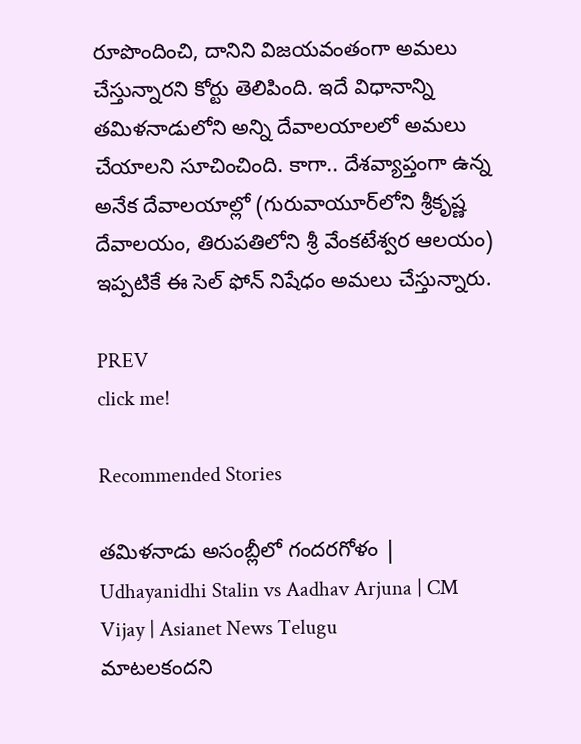రూపొందించి, దానిని విజయవంతంగా అమలు చేస్తున్నారని కోర్టు తెలిపింది. ఇదే విధానాన్ని తమిళనాడులోని అన్ని దేవాలయాలలో అమలు చేయాలని సూచించింది. కాగా.. దేశవ్యాప్తంగా ఉన్న అనేక దేవాలయాల్లో (గురువాయూర్‌లోని శ్రీకృష్ణ దేవాలయం, తిరుపతిలోని శ్రీ వేంకటేశ్వర ఆలయం) ఇప్పటికే ఈ సెల్ ఫోన్ నిషేధం అమలు చేస్తున్నారు.

PREV
click me!

Recommended Stories

తమిళనాడు అసంబ్లీలో గందరగోళం | Udhayanidhi Stalin vs Aadhav Arjuna | CM Vijay | Asianet News Telugu
మాటలకందని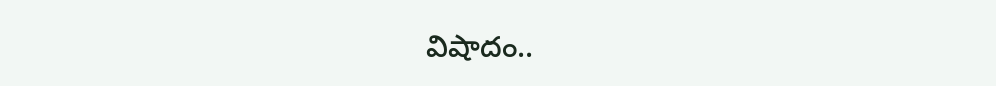విషాదం..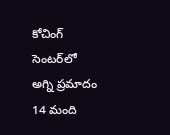కోచింగ్ సెంటర్‌లో అగ్ని ప్ర‌మాదం 14 మంది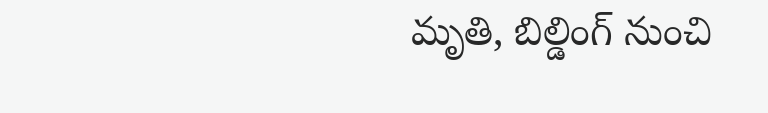మృతి, బిల్డింగ్ నుంచి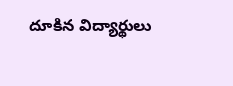దూకిన విద్యార్థులు